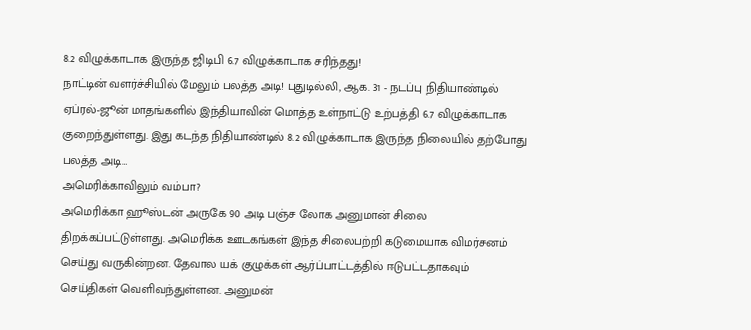8.2 விழுக்காடாக இருந்த ஜிடிபி 6.7 விழுக்காடாக சரிந்தது!
நாட்டின் வளர்ச்சியில் மேலும் பலத்த அடி! புதுடில்லி, ஆக. 31 - நடப்பு நிதியாண்டில் ஏப்ரல்-ஜூன் மாதங்களில் இந்தியாவின் மொத்த உள்நாட்டு உற்பத்தி 6.7 விழுக்காடாக குறைந்துள்ளது. இது கடந்த நிதியாண்டில் 8.2 விழுக்காடாக இருந்த நிலையில் தற்போது பலத்த அடி…
அமெரிக்காவிலும் வம்பா?
அமெரிக்கா ஹூஸ்டன் அருகே 90 அடி பஞ்ச லோக அனுமான் சிலை திறக்கப்பட்டுள்ளது. அமெரிக்க ஊடகங்கள் இந்த சிலைபற்றி கடுமையாக விமர்சனம் செய்து வருகின்றன. தேவால யக் குழுக்கள் ஆர்ப்பாட்டத்தில் ஈடுபட்டதாகவும் செய்திகள் வெளிவந்துள்ளன. அனுமன்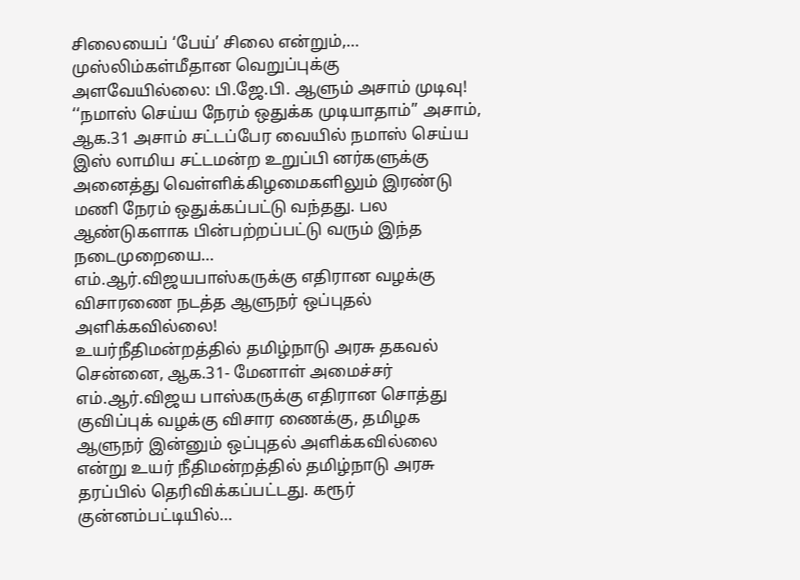சிலையைப் ‘பேய்’ சிலை என்றும்,…
முஸ்லிம்கள்மீதான வெறுப்புக்கு அளவேயில்லை: பி.ஜே.பி. ஆளும் அசாம் முடிவு!
‘‘நமாஸ் செய்ய நேரம் ஒதுக்க முடியாதாம்’’ அசாம், ஆக.31 அசாம் சட்டப்பேர வையில் நமாஸ் செய்ய இஸ் லாமிய சட்டமன்ற உறுப்பி னர்களுக்கு அனைத்து வெள்ளிக்கிழமைகளிலும் இரண்டு மணி நேரம் ஒதுக்கப்பட்டு வந்தது. பல ஆண்டுகளாக பின்பற்றப்பட்டு வரும் இந்த நடைமுறையை…
எம்.ஆர்.விஜயபாஸ்கருக்கு எதிரான வழக்கு விசாரணை நடத்த ஆளுநர் ஒப்புதல் அளிக்கவில்லை!
உயர்நீதிமன்றத்தில் தமிழ்நாடு அரசு தகவல் சென்னை, ஆக.31- மேனாள் அமைச்சர் எம்.ஆர்.விஜய பாஸ்கருக்கு எதிரான சொத்து குவிப்புக் வழக்கு விசார ணைக்கு, தமிழக ஆளுநர் இன்னும் ஒப்புதல் அளிக்கவில்லை என்று உயர் நீதிமன்றத்தில் தமிழ்நாடு அரசு தரப்பில் தெரிவிக்கப்பட்டது. கரூர் குன்னம்பட்டியில்…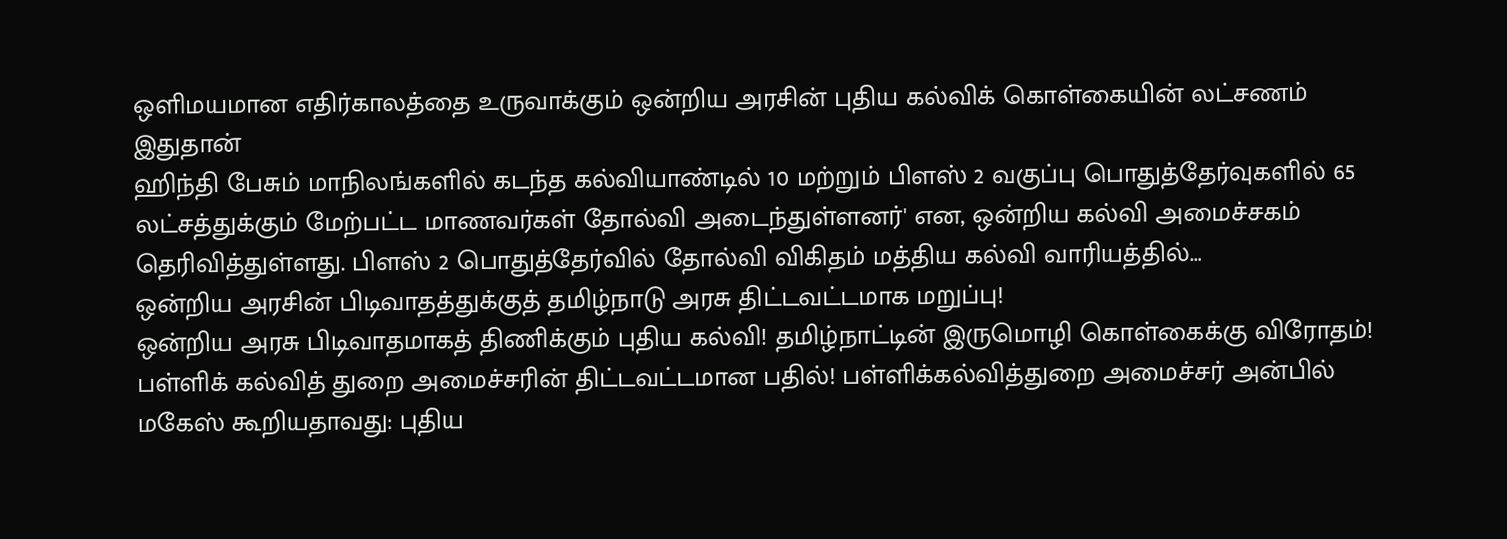ஒளிமயமான எதிர்காலத்தை உருவாக்கும் ஒன்றிய அரசின் புதிய கல்விக் கொள்கையின் லட்சணம் இதுதான்
ஹிந்தி பேசும் மாநிலங்களில் கடந்த கல்வியாண்டில் 10 மற்றும் பிளஸ் 2 வகுப்பு பொதுத்தேர்வுகளில் 65 லட்சத்துக்கும் மேற்பட்ட மாணவர்கள் தோல்வி அடைந்துள்ளனர்' என, ஒன்றிய கல்வி அமைச்சகம் தெரிவித்துள்ளது. பிளஸ் 2 பொதுத்தேர்வில் தோல்வி விகிதம் மத்திய கல்வி வாரியத்தில்…
ஒன்றிய அரசின் பிடிவாதத்துக்குத் தமிழ்நாடு அரசு திட்டவட்டமாக மறுப்பு!
ஒன்றிய அரசு பிடிவாதமாகத் திணிக்கும் புதிய கல்வி! தமிழ்நாட்டின் இருமொழி கொள்கைக்கு விரோதம்! பள்ளிக் கல்வித் துறை அமைச்சரின் திட்டவட்டமான பதில்! பள்ளிக்கல்வித்துறை அமைச்சர் அன்பில் மகேஸ் கூறியதாவது: புதிய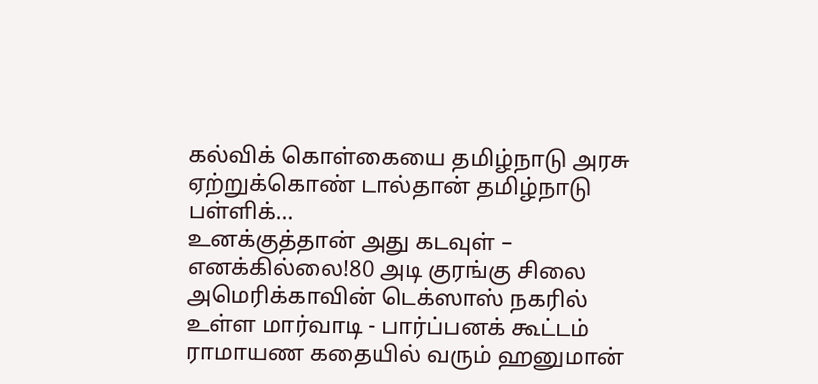கல்விக் கொள்கையை தமிழ்நாடு அரசு ஏற்றுக்கொண் டால்தான் தமிழ்நாடு பள்ளிக்…
உனக்குத்தான் அது கடவுள் – எனக்கில்லை!80 அடி குரங்கு சிலை
அமெரிக்காவின் டெக்ஸாஸ் நகரில் உள்ள மார்வாடி - பார்ப்பனக் கூட்டம் ராமாயண கதையில் வரும் ஹனுமான்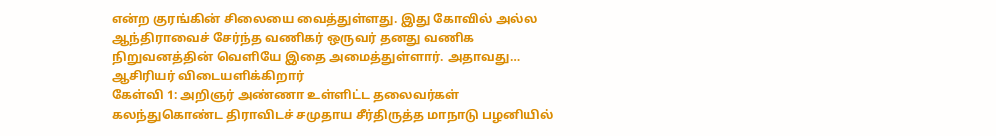என்ற குரங்கின் சிலையை வைத்துள்ளது. இது கோவில் அல்ல ஆந்திராவைச் சேர்ந்த வணிகர் ஒருவர் தனது வணிக நிறுவனத்தின் வெளியே இதை அமைத்துள்ளார். அதாவது…
ஆசிரியர் விடையளிக்கிறார்
கேள்வி 1: அறிஞர் அண்ணா உள்ளிட்ட தலைவர்கள் கலந்துகொண்ட திராவிடச் சமுதாய சீர்திருத்த மாநாடு பழனியில்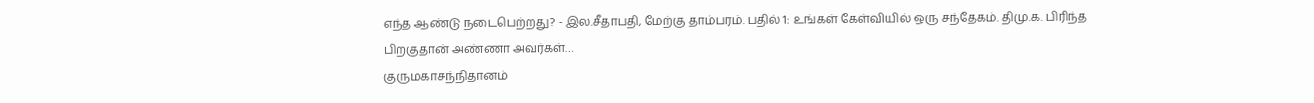எந்த ஆண்டு நடைபெற்றது? - இல.சீதாபதி, மேற்கு தாம்பரம். பதில் 1: உங்கள் கேள்வியில் ஒரு சந்தேகம். திமு.க. பிரிந்த பிறகுதான் அண்ணா அவர்கள்…
குருமகாசந்நிதானம்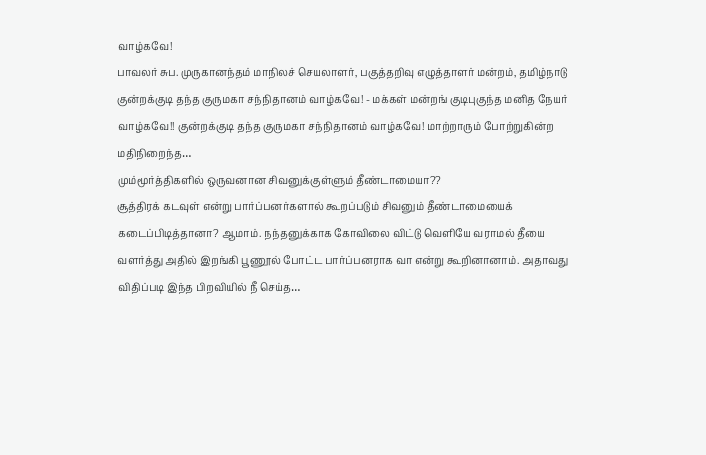வாழ்கவே!
பாவலர் சுப. முருகானந்தம் மாநிலச் செயலாளர், பகுத்தறிவு எழுத்தாளர் மன்றம், தமிழ்நாடு குன்றக்குடி தந்த குருமகா சந்நிதானம் வாழ்கவே! - மக்கள் மன்றங் குடிபுகுந்த மனித நேயர் வாழ்கவே!! குன்றக்குடி தந்த குருமகா சந்நிதானம் வாழ்கவே! மாற்றாரும் போற்றுகின்ற மதிநிறைந்த…
மும்மூர்த்திகளில் ஒருவனான சிவனுக்குள்ளும் தீண்டாமையா??
சூத்திரக் கடவுள் என்று பார்ப்பனர்களால் கூறப்படும் சிவனும் தீண்டாமையைக் கடைப்பிடித்தானா? ஆமாம். நந்தனுக்காக கோவிலை விட்டு வெளியே வராமல் தீயை வளர்த்து அதில் இறங்கி பூணூல் போட்ட பார்ப்பனராக வா என்று கூறினானாம். அதாவது விதிப்படி இந்த பிறவியில் நீ செய்த…